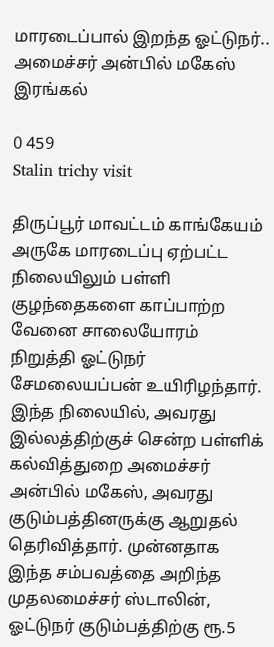மாரடைப்பால் இறந்த ஓட்டுநர்.. அமைச்சர் அன்பில் மகேஸ் இரங்கல்

0 459
Stalin trichy visit

திருப்பூர் மாவட்டம் காங்கேயம் அருகே மாரடைப்பு ஏற்பட்ட நிலையிலும் பள்ளி குழந்தைகளை காப்பாற்ற வேனை சாலையோரம் நிறுத்தி ஓட்டுநர் சேமலையப்பன் உயிரிழந்தார். இந்த நிலையில், அவரது இல்லத்திற்குச் சென்ற பள்ளிக் கல்வித்துறை அமைச்சர் அன்பில் மகேஸ், அவரது குடும்பத்தினருக்கு ஆறுதல் தெரிவித்தார். முன்னதாக இந்த சம்பவத்தை அறிந்த முதலமைச்சர் ஸ்டாலின், ஓட்டுநர் குடும்பத்திற்கு ரூ.5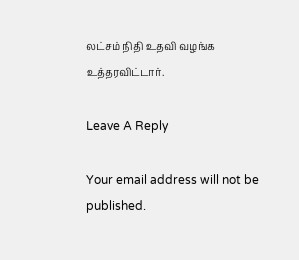லட்சம் நிதி உதவி வழங்க உத்தரவிட்டார்.

Leave A Reply

Your email address will not be published.